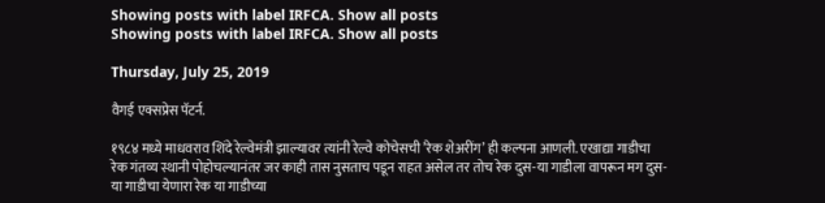Showing posts with label IRFCA. Show all posts
Showing posts with label IRFCA. Show all posts

Thursday, July 25, 2019

वैगई एक्सप्रेस पॅटर्न.

१९८४ मध्ये माधवराव शिंदे रेल्वेमंत्री झाल्यावर त्यांनी रेल्वे कोचेसची ’रेक शेअरींग’ ही कल्पना आणली. एखाद्या गाडीचा रेक गंतव्य स्थानी पोहोचल्यानंतर जर काही तास नुसताच पडून राहत असेल तर तोच रेक दुस-या गाडीला वापरून मग दुस-या गाडीचा येणारा रेक या गाडीच्या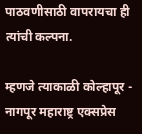पाठवणीसाठी वापरायचा ही त्यांची कल्पना.

म्हणजे त्याकाळी कोल्हापूर - नागपूर महाराष्ट्र एक्सप्रेस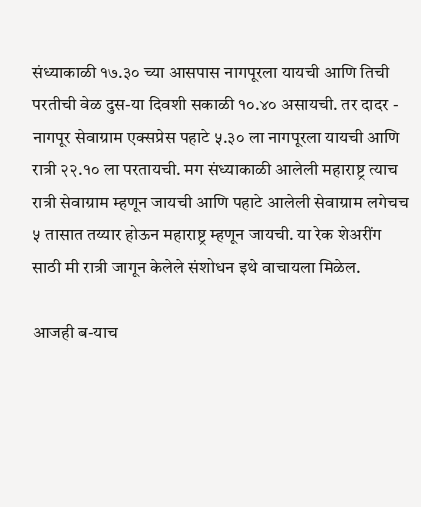संध्याकाळी १७.३० च्या आसपास नागपूरला यायची आणि तिची परतीची वेळ दुस-या दिवशी सकाळी १०.४० असायची. तर दादर - नागपूर सेवाग्राम एक्सप्रेस पहाटे ५.३० ला नागपूरला यायची आणि रात्री २२.१० ला परतायची. मग संध्याकाळी आलेली महाराष्ट्र त्याच रात्री सेवाग्राम म्हणून जायची आणि पहाटे आलेली सेवाग्राम लगेचच ५ तासात तय्यार होऊन महाराष्ट्र म्हणून जायची. या रेक शेअरींग साठी मी रात्री जागून केलेले संशोधन इथे वाचायला मिळेल.

आजही ब-याच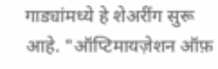गाड्यांमध्ये हे शेअरींग सुरू आहे. "ऑप्टिमायज़ेशन ऑफ़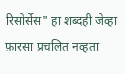रिसोर्सेस" हा शब्दही जेव्हा फ़ारसा प्रचलित नव्हता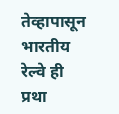तेव्हापासून भारतीय रेल्वे ही प्रथा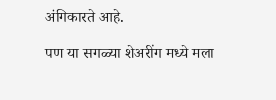अंगिकारते आहे.

पण या सगळ्या शेअरींग मध्ये मला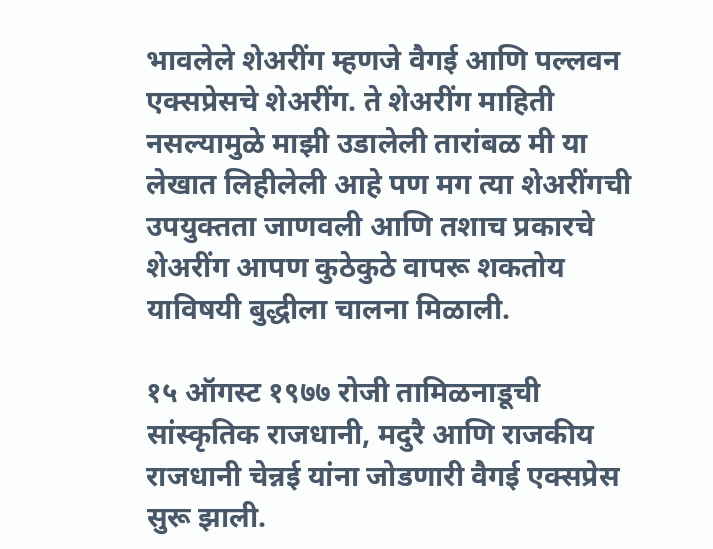भावलेले शेअरींग म्हणजे वैगई आणि पल्लवन एक्सप्रेसचे शेअरींग. ते शेअरींग माहिती नसल्यामुळे माझी उडालेली तारांबळ मी या लेखात लिहीलेली आहे पण मग त्या शेअरींगची उपयुक्तता जाणवली आणि तशाच प्रकारचे शेअरींग आपण कुठेकुठे वापरू शकतोय याविषयी बुद्धीला चालना मिळाली.

१५ ऑगस्ट १९७७ रोजी तामिळनाडूची सांस्कृतिक राजधानी, मदुरै आणि राजकीय राजधानी चेन्नई यांना जोडणारी वैगई एक्सप्रेस सुरू झाली.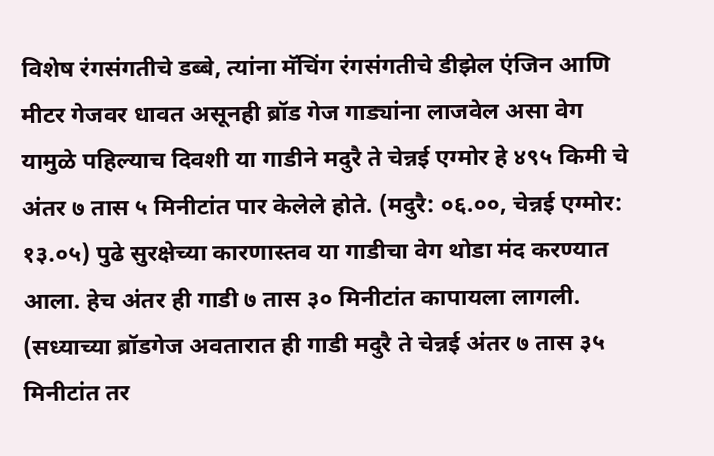विशेष रंगसंगतीचे डब्बे, त्यांना मॅचिंग रंगसंगतीचे डीझेल एंजिन आणि मीटर गेजवर धावत असूनही ब्रॉड गेज गाड्यांना लाजवेल असा वेग यामुळे पहिल्याच दिवशी या गाडीने मदुरै ते चेन्नई एग्मोर हे ४९५ किमी चे अंतर ७ तास ५ मिनीटांत पार केलेले होते. (मदुरै: ०६.००, चेन्नई एग्मोर: १३.०५) पुढे सुरक्षेच्या कारणास्तव या गाडीचा वेग थोडा मंद करण्यात आला. हेच अंतर ही गाडी ७ तास ३० मिनीटांत कापायला लागली.
(सध्याच्या ब्रॉडगेज अवतारात ही गाडी मदुरै ते चेन्नई अंतर ७ तास ३५ मिनीटांत तर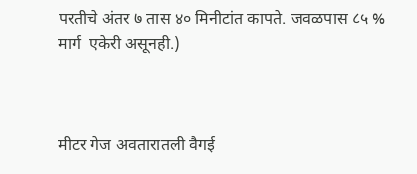परतीचे अंतर ७ तास ४० मिनीटांत कापते. जवळपास ८५ %  मार्ग  एकेरी असूनही.)



मीटर गेज अवतारातली वैगई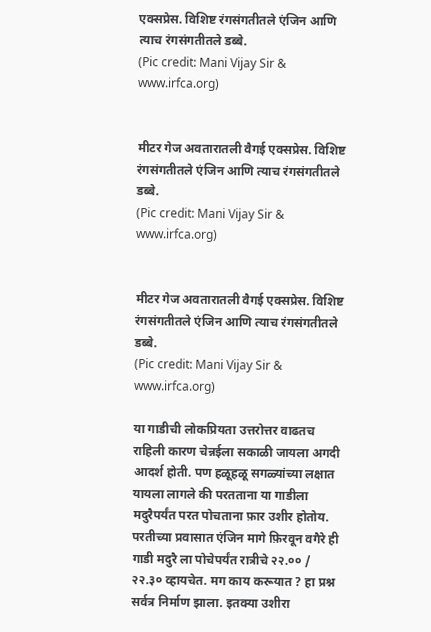एक्सप्रेस. विशिष्ट रंगसंगतीतले एंजिन आणि त्याच रंगसंगतीतले डब्बे.
(Pic credit: Mani Vijay Sir & www.irfca.org)


मीटर गेज अवतारातली वैगई एक्सप्रेस. विशिष्ट रंगसंगतीतले एंजिन आणि त्याच रंगसंगतीतले डब्बे.
(Pic credit: Mani Vijay Sir & www.irfca.org)


मीटर गेज अवतारातली वैगई एक्सप्रेस. विशिष्ट रंगसंगतीतले एंजिन आणि त्याच रंगसंगतीतले डब्बे.
(Pic credit: Mani Vijay Sir & www.irfca.org)

या गाडीची लोकप्रियता उत्तरोत्तर वाढतच राहिली कारण चेन्नईला सकाळी जायला अगदी आदर्श होती. पण हळूहळू सगळ्यांच्या लक्षात यायला लागले की परतताना या गाडीला मदुरैपर्यंत परत पोचताना फ़ार उशीर होतोय. परतीच्या प्रवासात एंजिन मागे फ़िरवून वगैरे ही गाडी मदुरै ला पोचेपर्यंत रात्रीचे २२.०० / २२.३० व्हायचेत. मग काय करूयात ? हा प्रश्न सर्वत्र निर्माण झाला. इतक्या उशीरा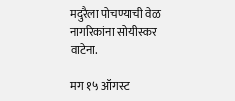मदुरैला पोचण्याची वेळ नागरिकांना सोयीस्कर वाटेना.

मग १५ ऑगस्ट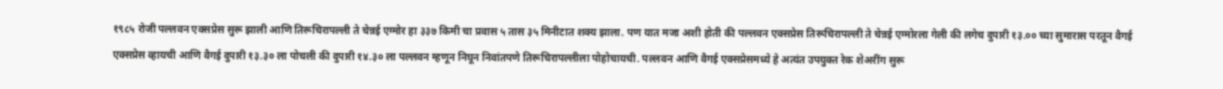१९८५ रोजी पल्लवन एक्सप्रेस सुरू झाली आणि तिरूचिरापल्ली ते चेन्नई एग्मोर हा ३३७ किमी चा प्रवास ५ तास ३५ मिनीटात शक्य झाला. पण यात मजा अशी होती की पल्लवन एक्सप्रेस तिरूचिरापल्ली ते चेन्नई एग्मोरला गेली की लगेच दुपारी १३.०० च्या सुमारास परतून वैगई एक्सप्रेस व्हायची आणि वैगई दुपारी १३.३० ला पोचली की दुपारी १४.३० ला पल्लवन म्हणून निघून निवांतपणे तिरूचिरापल्लीला पोहोचायची. पल्लवन आणि वैगई एक्सप्रेसमध्ये हे अत्यंत उपयुक्त रेक शेअरींग सुरू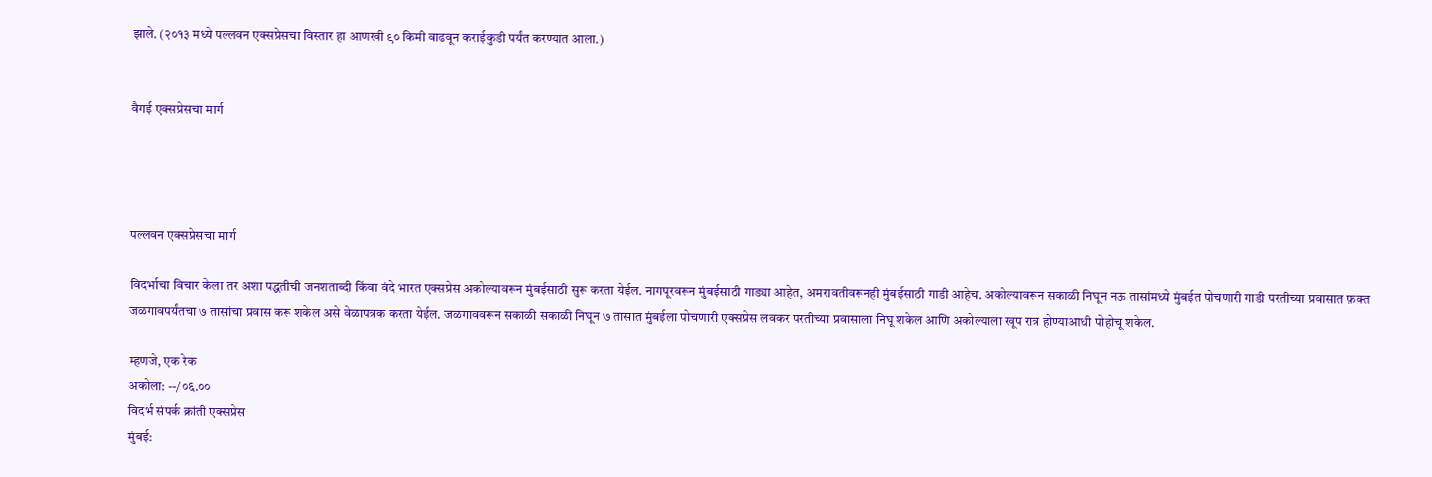झाले. (२०१३ मध्ये पल्लवन एक्सप्रेसचा विस्तार हा आणखी ९० किमी वाढवून कराईकुडी पर्यंत करण्यात आला.)


वैगई एक्सप्रेसचा मार्ग




पल्लवन एक्सप्रेसचा मार्ग

विदर्भाचा विचार केला तर अशा पद्धतीची जनशताब्दी किंवा वंदे भारत एक्सप्रेस अकोल्यावरून मुंबईसाठी सुरू करता येईल. नागपूरवरून मुंबईसाठी गाड्या आहेत, अमरावतीवरूनही मुंबईसाठी गाडी आहेच. अकोल्यावरून सकाळी निघून नऊ तासांमध्ये मुंबईत पोचणारी गाडी परतीच्या प्रवासात फ़क्त जळगावपर्यंतचा ७ तासांचा प्रवास करू शकेल असे वेळापत्रक करता येईल. जळगाववरून सकाळी सकाळी निघून ७ तासात मुंबईला पोचणारी एक्सप्रेस लवकर परतीच्या प्रवासाला निघू शकेल आणि अकोल्याला खूप रात्र होण्याआधी पोहोचू शकेल.

म्हणजे, एक रेक
अकोला: --/०६.००
विदर्भ संपर्क क्रांती एक्सप्रेस
मुंबई: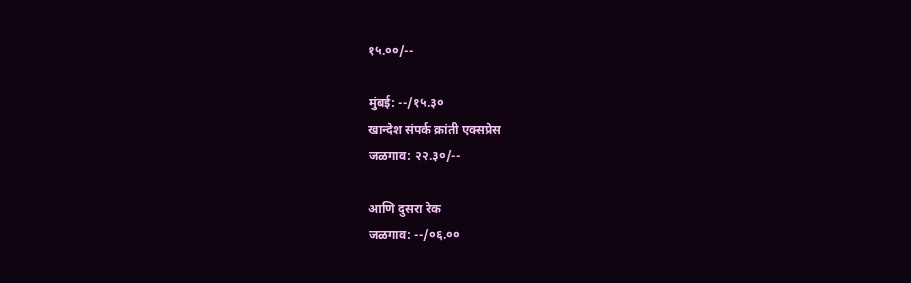१५.००/--

मुंबई: --/१५.३०
खान्देश संपर्क क्रांती एक्सप्रेस
जळगाव: २२.३०/--

आणि दुसरा रेक
जळगाव: --/०६.००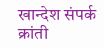खान्देश संपर्क क्रांती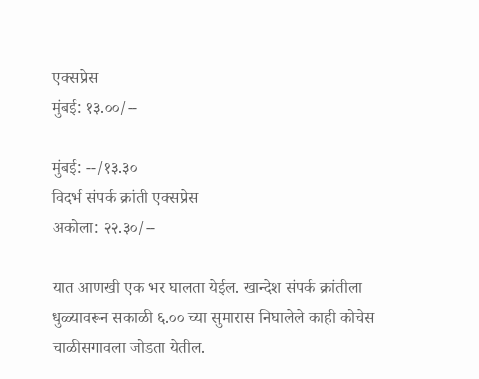एक्सप्रेस
मुंबई: १३.००/--

मुंबई: --/१३.३०
विदर्भ संपर्क क्रांती एक्सप्रेस
अकोला: २२.३०/--

यात आणखी एक भर घालता येईल. खान्देश संपर्क क्रांतीला धुळ्यावरून सकाळी ६.०० च्या सुमारास निघालेले काही कोचेस चाळीसगावला जोडता येतील.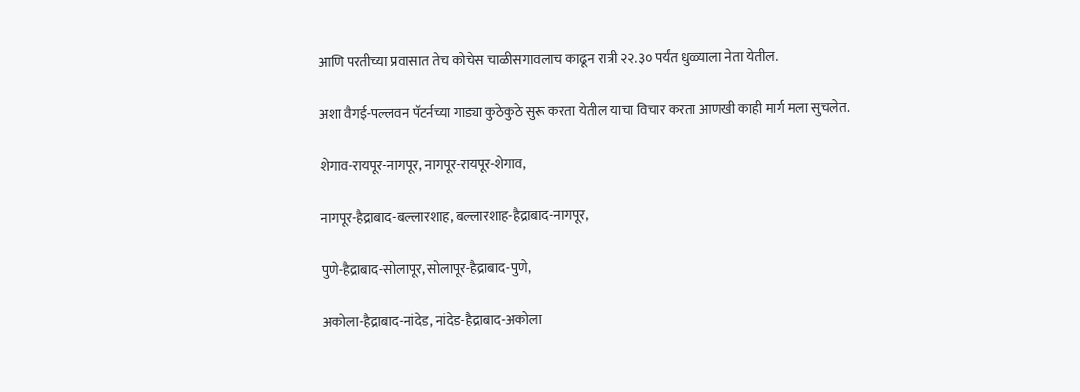आणि परतीच्या प्रवासात तेच कोचेस चाळीसगावलाच काढून रात्री २२.३० पर्यंत धुळ्याला नेता येतील.

अशा वैगई-पल्लवन पॅटर्नच्या गाड्या कुठेकुठे सुरू करता येतील याचा विचार करता आणखी काही मार्ग मला सुचलेत.

शेगाव-रायपूर-नागपूर, नागपूर-रायपूर-शेगाव,

नागपूर-हैद्राबाद-बल्लारशाह, बल्लारशाह-हैद्राबाद-नागपूर,

पुणे-हैद्राबाद-सोलापूर, सोलापूर-हैद्राबाद-पुणे,

अकोला-हैद्राबाद-नांदेड, नांदेड-हैद्राबाद-अकोला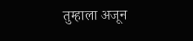तुम्हाला अजून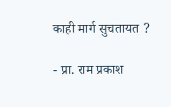काही मार्ग सुचतायत ?

- प्रा. राम प्रकाश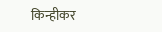किन्हीकर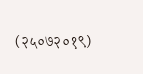(२५०७२०१९)